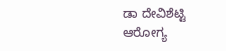ಡಾ ದೇವಿಶೆಟ್ಟಿ
ಆರೋಗ್ಯ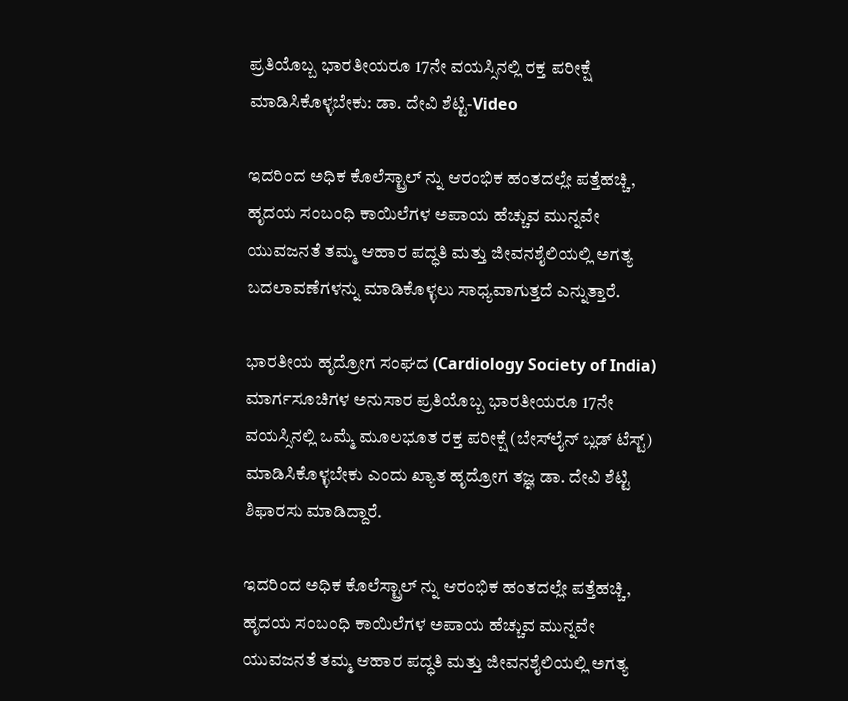ಪ್ರತಿಯೊಬ್ಬ ಭಾರತೀಯರೂ 17ನೇ ವಯಸ್ಸಿನಲ್ಲಿ ರಕ್ತ ಪರೀಕ್ಷೆ ಮಾಡಿಸಿಕೊಳ್ಳಬೇಕು: ಡಾ. ದೇವಿ ಶೆಟ್ಟಿ-Video

ಇದರಿಂದ ಅಧಿಕ ಕೊಲೆಸ್ಟ್ರಾಲ್‌ ನ್ನು ಆರಂಭಿಕ ಹಂತದಲ್ಲೇ ಪತ್ತೆಹಚ್ಚಿ, ಹೃದಯ ಸಂಬಂಧಿ ಕಾಯಿಲೆಗಳ ಅಪಾಯ ಹೆಚ್ಚುವ ಮುನ್ನವೇ ಯುವಜನತೆ ತಮ್ಮ ಆಹಾರ ಪದ್ಧತಿ ಮತ್ತು ಜೀವನಶೈಲಿಯಲ್ಲಿ ಅಗತ್ಯ ಬದಲಾವಣೆಗಳನ್ನು ಮಾಡಿಕೊಳ್ಳಲು ಸಾಧ್ಯವಾಗುತ್ತದೆ ಎನ್ನುತ್ತಾರೆ.

ಭಾರತೀಯ ಹೃದ್ರೋಗ ಸಂಘದ (Cardiology Society of India) ಮಾರ್ಗಸೂಚಿಗಳ ಅನುಸಾರ ಪ್ರತಿಯೊಬ್ಬ ಭಾರತೀಯರೂ 17ನೇ ವಯಸ್ಸಿನಲ್ಲಿ ಒಮ್ಮೆ ಮೂಲಭೂತ ರಕ್ತ ಪರೀಕ್ಷೆ (ಬೇಸ್‌ಲೈನ್ ಬ್ಲಡ್ ಟೆಸ್ಟ್) ಮಾಡಿಸಿಕೊಳ್ಳಬೇಕು ಎಂದು ಖ್ಯಾತ ಹೃದ್ರೋಗ ತಜ್ಞ ಡಾ. ದೇವಿ ಶೆಟ್ಟಿ ಶಿಫಾರಸು ಮಾಡಿದ್ದಾರೆ.

ಇದರಿಂದ ಅಧಿಕ ಕೊಲೆಸ್ಟ್ರಾಲ್‌ ನ್ನು ಆರಂಭಿಕ ಹಂತದಲ್ಲೇ ಪತ್ತೆಹಚ್ಚಿ, ಹೃದಯ ಸಂಬಂಧಿ ಕಾಯಿಲೆಗಳ ಅಪಾಯ ಹೆಚ್ಚುವ ಮುನ್ನವೇ ಯುವಜನತೆ ತಮ್ಮ ಆಹಾರ ಪದ್ಧತಿ ಮತ್ತು ಜೀವನಶೈಲಿಯಲ್ಲಿ ಅಗತ್ಯ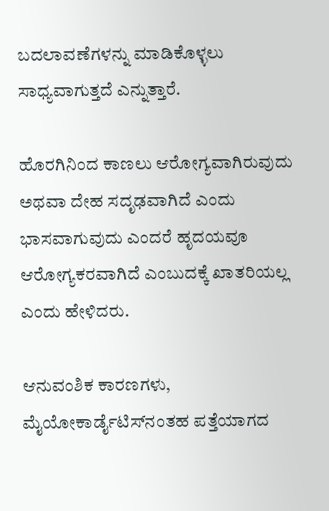ಬದಲಾವಣೆಗಳನ್ನು ಮಾಡಿಕೊಳ್ಳಲು ಸಾಧ್ಯವಾಗುತ್ತದೆ ಎನ್ನುತ್ತಾರೆ.

ಹೊರಗಿನಿಂದ ಕಾಣಲು ಆರೋಗ್ಯವಾಗಿರುವುದು ಅಥವಾ ದೇಹ ಸದೃಢವಾಗಿದೆ ಎಂದು ಭಾಸವಾಗುವುದು ಎಂದರೆ ಹೃದಯವೂ ಆರೋಗ್ಯಕರವಾಗಿದೆ ಎಂಬುದಕ್ಕೆ ಖಾತರಿಯಲ್ಲ ಎಂದು ಹೇಳಿದರು.

ಆನುವಂಶಿಕ ಕಾರಣಗಳು, ಮೈಯೋಕಾರ್ಡೈಟಿಸ್‌ನಂತಹ ಪತ್ತೆಯಾಗದ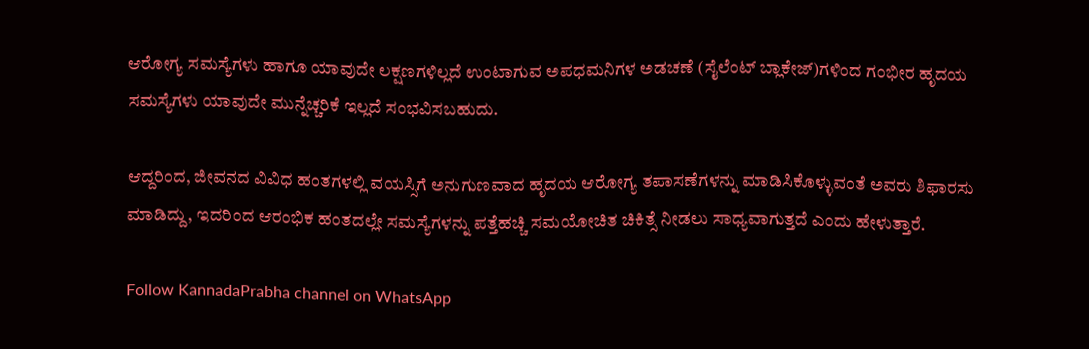ಆರೋಗ್ಯ ಸಮಸ್ಯೆಗಳು ಹಾಗೂ ಯಾವುದೇ ಲಕ್ಷಣಗಳಿಲ್ಲದೆ ಉಂಟಾಗುವ ಅಪಧಮನಿಗಳ ಅಡಚಣೆ (ಸೈಲೆಂಟ್ ಬ್ಲಾಕೇಜ್)ಗಳಿಂದ ಗಂಭೀರ ಹೃದಯ ಸಮಸ್ಯೆಗಳು ಯಾವುದೇ ಮುನ್ನೆಚ್ಚರಿಕೆ ಇಲ್ಲದೆ ಸಂಭವಿಸಬಹುದು.

ಆದ್ದರಿಂದ, ಜೀವನದ ವಿವಿಧ ಹಂತಗಳಲ್ಲಿ ವಯಸ್ಸಿಗೆ ಅನುಗುಣವಾದ ಹೃದಯ ಆರೋಗ್ಯ ತಪಾಸಣೆಗಳನ್ನು ಮಾಡಿಸಿಕೊಳ್ಳುವಂತೆ ಅವರು ಶಿಫಾರಸು ಮಾಡಿದ್ದು, ಇದರಿಂದ ಆರಂಭಿಕ ಹಂತದಲ್ಲೇ ಸಮಸ್ಯೆಗಳನ್ನು ಪತ್ತೆಹಚ್ಚಿ ಸಮಯೋಚಿತ ಚಿಕಿತ್ಸೆ ನೀಡಲು ಸಾಧ್ಯವಾಗುತ್ತದೆ ಎಂದು ಹೇಳುತ್ತಾರೆ.

Follow KannadaPrabha channel on WhatsApp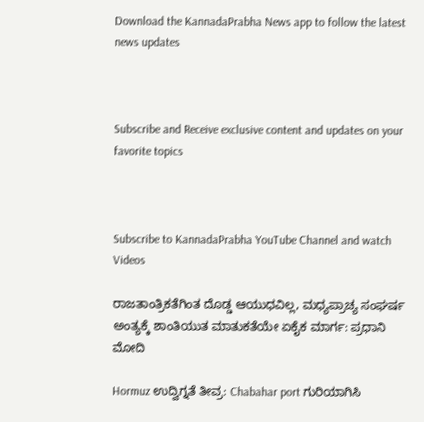Download the KannadaPrabha News app to follow the latest news updates



Subscribe and Receive exclusive content and updates on your favorite topics



Subscribe to KannadaPrabha YouTube Channel and watch Videos

ರಾಜತಾಂತ್ರಿಕತೆಗಿಂತ ದೊಡ್ಡ ಆಯುಧವಿಲ್ಲ, ಮಧ್ಯಪ್ರಾಚ್ಯ ಸಂಘರ್ಷ ಅಂತ್ಯಕ್ಕೆ ಶಾಂತಿಯುತ ಮಾತುಕತೆಯೇ ಏಕೈಕ ಮಾರ್ಗ: ಪ್ರಧಾನಿ ಮೋದಿ

Hormuz ಉದ್ವಿಗ್ನತೆ ತೀವ್ರ: Chabahar port ಗುರಿಯಾಗಿಸಿ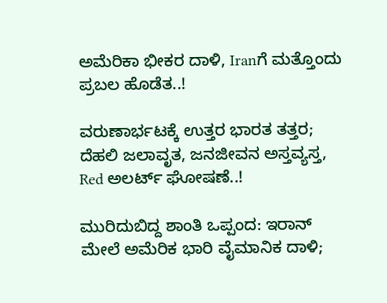ಅಮೆರಿಕಾ ಭೀಕರ ದಾಳಿ, Iranಗೆ ಮತ್ತೊಂದು ಪ್ರಬಲ ಹೊಡೆತ..!

ವರುಣಾರ್ಭಟಕ್ಕೆ ಉತ್ತರ ಭಾರತ ತತ್ತರ; ದೆಹಲಿ ಜಲಾವೃತ, ಜನಜೀವನ ಅಸ್ತವ್ಯಸ್ತ, Red ಅಲರ್ಟ್ ಘೋಷಣೆ..!

ಮುರಿದುಬಿದ್ದ ಶಾಂತಿ ಒಪ್ಪಂದ: ಇರಾನ್ ಮೇಲೆ ಅಮೆರಿಕ ಭಾರಿ ವೈಮಾನಿಕ ದಾಳಿ;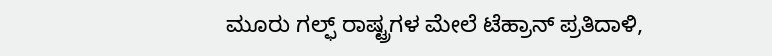ಮೂರು ಗಲ್ಫ್ ರಾಷ್ಟ್ರಗಳ ಮೇಲೆ ಟೆಹ್ರಾನ್ ಪ್ರತಿದಾಳಿ,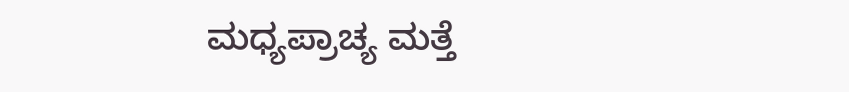ಮಧ್ಯಪ್ರಾಚ್ಯ ಮತ್ತೆ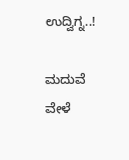ಉದ್ವಿಗ್ನ..!

ಮದುವೆ ವೇಳೆ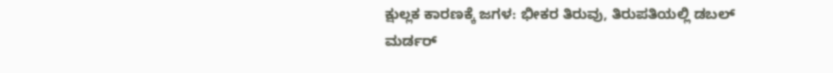ಕ್ಷುಲ್ಲಕ ಕಾರಣಕ್ಕೆ ಜಗಳ: ಭೀಕರ ತಿರುವು, ತಿರುಪತಿಯಲ್ಲಿ ಡಬಲ್ ಮರ್ಡರ್